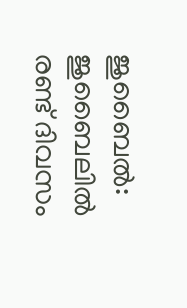ജുബൈൽ: ജുബൈലിൽ രണ്ട് ദിവസം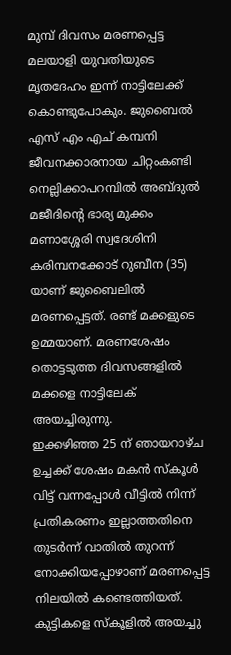മുമ്പ് ദിവസം മരണപ്പെട്ട മലയാളി യുവതിയുടെ മൃതദേഹം ഇന്ന് നാട്ടിലേക്ക് കൊണ്ടുപോകും. ജുബൈൽ എസ് എം എച് കമ്പനി ജീവനക്കാരനായ ചിറ്റംകണ്ടി നെല്ലിക്കാപറമ്പിൽ അബ്ദുൽ മജീദിന്റെ ഭാര്യ മുക്കം മണാശ്ശേരി സ്വദേശിനി കരിമ്പനക്കോട് റുബീന (35) യാണ് ജുബൈലിൽ മരണപ്പെട്ടത്. രണ്ട് മക്കളുടെ ഉമ്മയാണ്. മരണശേഷം തൊട്ടടുത്ത ദിവസങ്ങളിൽ മക്കളെ നാട്ടിലേക് അയച്ചിരുന്നു.
ഇക്കഴിഞ്ഞ 25 ന് ഞായറാഴ്ച ഉച്ചക്ക് ശേഷം മകൻ സ്കൂൾ വിട്ട് വന്നപ്പോൾ വീട്ടിൽ നിന്ന് പ്രതികരണം ഇല്ലാത്തതിനെ തുടർന്ന് വാതിൽ തുറന്ന് നോക്കിയപ്പോഴാണ് മരണപ്പെട്ട നിലയിൽ കണ്ടെത്തിയത്. കുട്ടികളെ സ്കൂളിൽ അയച്ചു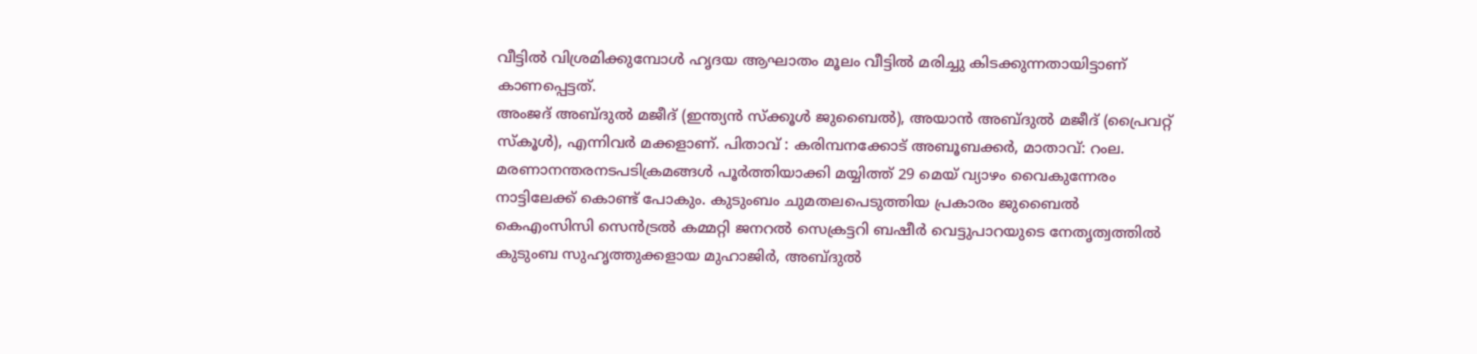വീട്ടിൽ വിശ്രമിക്കുമ്പോൾ ഹൃദയ ആഘാതം മൂലം വീട്ടിൽ മരിച്ചു കിടക്കുന്നതായിട്ടാണ് കാണപ്പെട്ടത്.
അംജദ് അബ്ദുൽ മജീദ് (ഇന്ത്യൻ സ്ക്കൂൾ ജുബൈൽ), അയാൻ അബ്ദുൽ മജീദ് (പ്രൈവറ്റ് സ്കൂൾ), എന്നിവർ മക്കളാണ്. പിതാവ് : കരിമ്പനക്കോട് അബൂബക്കർ, മാതാവ്: റംല.
മരണാനന്തരനടപടിക്രമങ്ങൾ പൂർത്തിയാക്കി മയ്യിത്ത് 29 മെയ് വ്യാഴം വൈകുന്നേരം നാട്ടിലേക്ക് കൊണ്ട് പോകും. കുടുംബം ചുമതലപെടുത്തിയ പ്രകാരം ജുബൈൽ കെഎംസിസി സെൻട്രൽ കമ്മറ്റി ജനറൽ സെക്രട്ടറി ബഷീർ വെട്ടുപാറയുടെ നേതൃത്വത്തിൽ കുടുംബ സുഹൃത്തുക്കളായ മുഹാജിർ, അബ്ദുൽ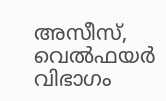അസീസ്, വെൽഫയർ വിഭാഗം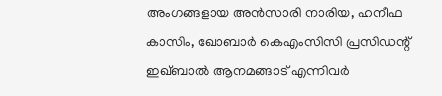അംഗങ്ങളായ അൻസാരി നാരിയ, ഹനീഫ കാസിം, ഖോബാർ കെഎംസിസി പ്രസിഡന്റ് ഇഖ്ബാൽ ആനമങ്ങാട് എന്നിവർ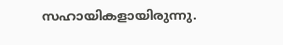സഹായികളായിരുന്നു.